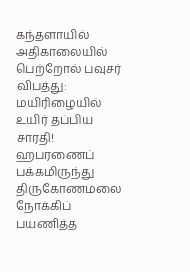கந்தளாயில் அதிகாலையில் பெற்றோல் பவுசர் விபத்து: மயிரிழையில் உயிர் தப்பிய சாரதி!
ஹபரணைப் பக்கமிருந்து திருகோணமலை நோக்கிப் பயணித்த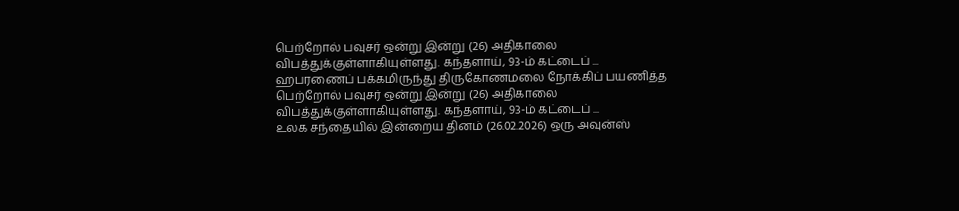பெற்றோல் பவுசர் ஒன்று இன்று (26) அதிகாலை விபத்துக்குள்ளாகியுள்ளது. கந்தளாய், 93-ம் கட்டைப் ...
ஹபரணைப் பக்கமிருந்து திருகோணமலை நோக்கிப் பயணித்த பெற்றோல் பவுசர் ஒன்று இன்று (26) அதிகாலை விபத்துக்குள்ளாகியுள்ளது. கந்தளாய், 93-ம் கட்டைப் ...
உலக சந்தையில் இன்றைய தினம் (26.02.2026) ஒரு அவுன்ஸ்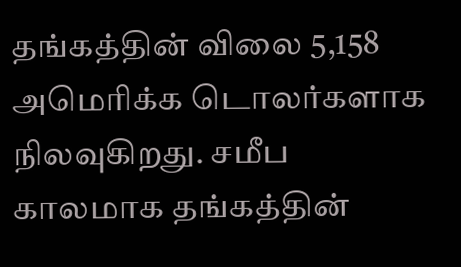தங்கத்தின் விலை 5,158 அமெரிக்க டொலர்களாக நிலவுகிறது. சமீப காலமாக தங்கத்தின்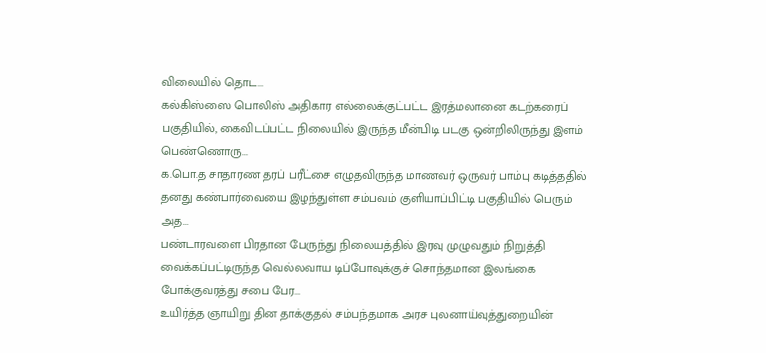விலையில் தொட...
கல்கிஸ்ஸை பொலிஸ் அதிகார எல்லைக்குட்பட்ட இரத்மலானை கடற்கரைப் பகுதியில், கைவிடப்பட்ட நிலையில் இருந்த மீன்பிடி படகு ஒன்றிலிருந்து இளம் பெண்ணொரு...
க.பொ.த சாதாரண தரப் பரீட்சை எழுதவிருந்த மாணவர் ஒருவர் பாம்பு கடித்ததில் தனது கண்பார்வையை இழந்துள்ள சம்பவம் குளியாப்பிட்டி பகுதியில் பெரும் அத...
பண்டாரவளை பிரதான பேருந்து நிலையத்தில் இரவு முழுவதும் நிறுத்தி வைக்கப்பட்டிருந்த வெல்லவாய டிப்போவுக்குச் சொந்தமான இலங்கை போக்குவரத்து சபை பேர...
உயிர்த்த ஞாயிறு தின தாக்குதல் சம்பந்தமாக அரச புலனாய்வுத்துறையின்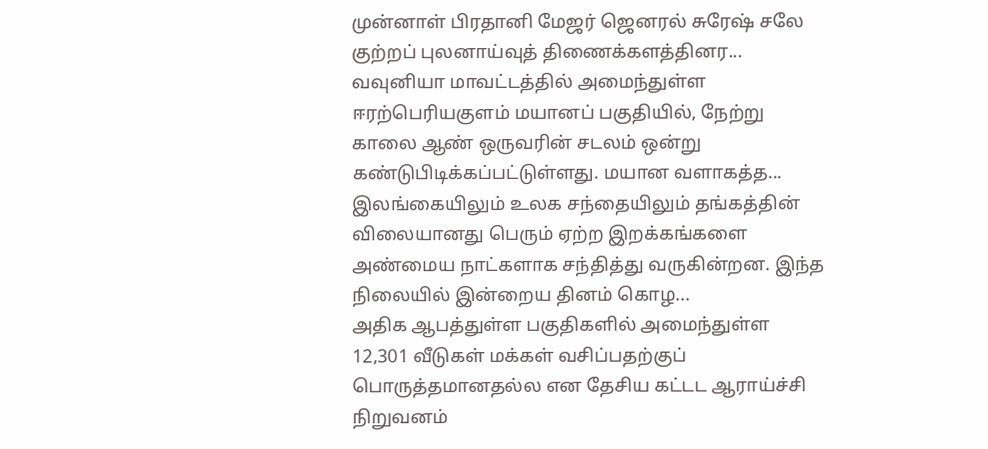முன்னாள் பிரதானி மேஜர் ஜெனரல் சுரேஷ் சலே குற்றப் புலனாய்வுத் திணைக்களத்தினர...
வவுனியா மாவட்டத்தில் அமைந்துள்ள ஈரற்பெரியகுளம் மயானப் பகுதியில், நேற்று காலை ஆண் ஒருவரின் சடலம் ஒன்று கண்டுபிடிக்கப்பட்டுள்ளது. மயான வளாகத்த...
இலங்கையிலும் உலக சந்தையிலும் தங்கத்தின் விலையானது பெரும் ஏற்ற இறக்கங்களை அண்மைய நாட்களாக சந்தித்து வருகின்றன. இந்த நிலையில் இன்றைய தினம் கொழ...
அதிக ஆபத்துள்ள பகுதிகளில் அமைந்துள்ள 12,301 வீடுகள் மக்கள் வசிப்பதற்குப் பொருத்தமானதல்ல என தேசிய கட்டட ஆராய்ச்சி நிறுவனம்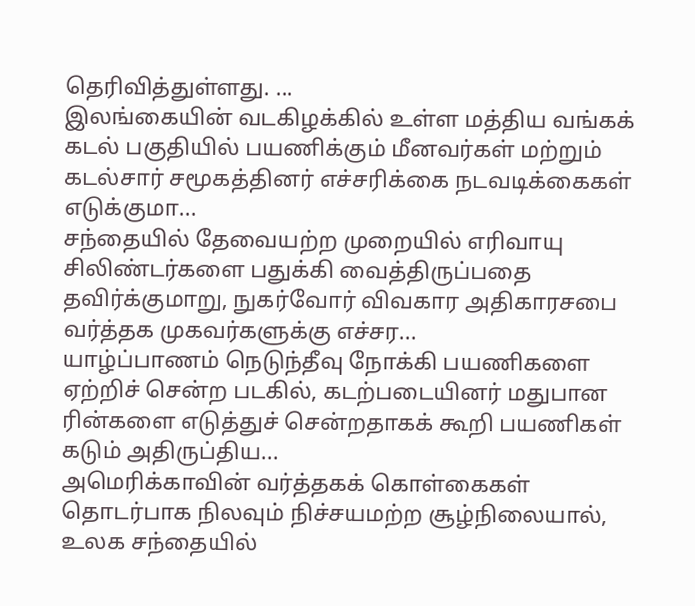தெரிவித்துள்ளது. ...
இலங்கையின் வடகிழக்கில் உள்ள மத்திய வங்கக் கடல் பகுதியில் பயணிக்கும் மீனவர்கள் மற்றும் கடல்சார் சமூகத்தினர் எச்சரிக்கை நடவடிக்கைகள் எடுக்குமா...
சந்தையில் தேவையற்ற முறையில் எரிவாயு சிலிண்டர்களை பதுக்கி வைத்திருப்பதை தவிர்க்குமாறு, நுகர்வோர் விவகார அதிகாரசபை வர்த்தக முகவர்களுக்கு எச்சர...
யாழ்ப்பாணம் நெடுந்தீவு நோக்கி பயணிகளை ஏற்றிச் சென்ற படகில், கடற்படையினர் மதுபான ரின்களை எடுத்துச் சென்றதாகக் கூறி பயணிகள் கடும் அதிருப்திய...
அமெரிக்காவின் வர்த்தகக் கொள்கைகள் தொடர்பாக நிலவும் நிச்சயமற்ற சூழ்நிலையால், உலக சந்தையில்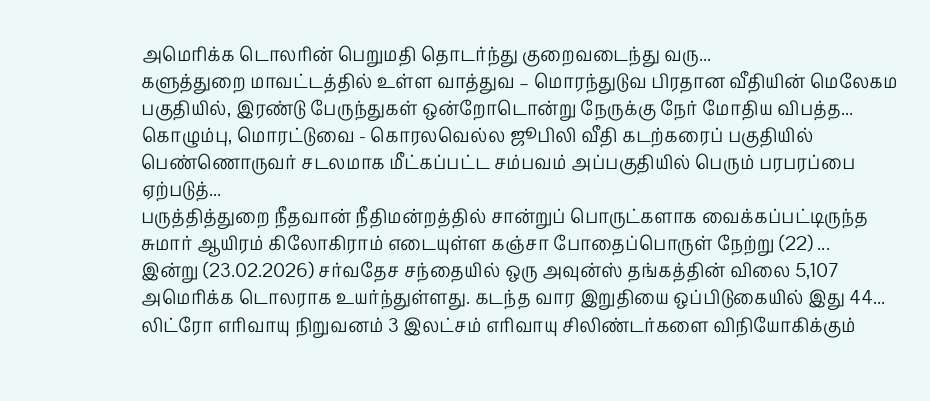அமெரிக்க டொலரின் பெறுமதி தொடர்ந்து குறைவடைந்து வரு...
களுத்துறை மாவட்டத்தில் உள்ள வாத்துவ – மொரந்துடுவ பிரதான வீதியின் மெலேகம பகுதியில், இரண்டு பேருந்துகள் ஒன்றோடொன்று நேருக்கு நேர் மோதிய விபத்த...
கொழும்பு, மொரட்டுவை - கொரலவெல்ல ஜூபிலி வீதி கடற்கரைப் பகுதியில் பெண்ணொருவர் சடலமாக மீட்கப்பட்ட சம்பவம் அப்பகுதியில் பெரும் பரபரப்பை ஏற்படுத்...
பருத்தித்துறை நீதவான் நீதிமன்றத்தில் சான்றுப் பொருட்களாக வைக்கப்பட்டிருந்த சுமார் ஆயிரம் கிலோகிராம் எடையுள்ள கஞ்சா போதைப்பொருள் நேற்று (22) ...
இன்று (23.02.2026) சர்வதேச சந்தையில் ஒரு அவுன்ஸ் தங்கத்தின் விலை 5,107 அமெரிக்க டொலராக உயர்ந்துள்ளது. கடந்த வார இறுதியை ஒப்பிடுகையில் இது 44...
லிட்ரோ எரிவாயு நிறுவனம் 3 இலட்சம் எரிவாயு சிலிண்டர்களை விநியோகிக்கும்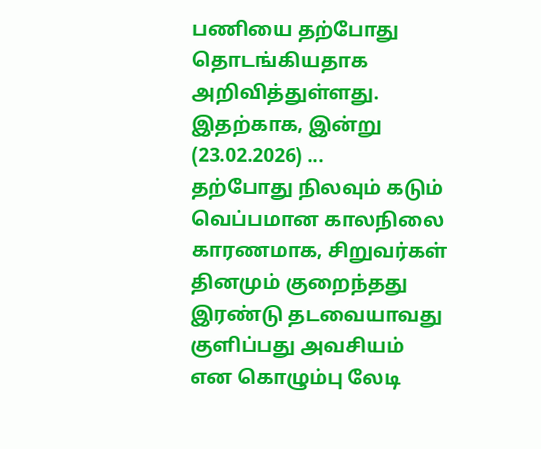பணியை தற்போது தொடங்கியதாக அறிவித்துள்ளது. இதற்காக, இன்று (23.02.2026) ...
தற்போது நிலவும் கடும் வெப்பமான காலநிலை காரணமாக, சிறுவர்கள் தினமும் குறைந்தது இரண்டு தடவையாவது குளிப்பது அவசியம் என கொழும்பு லேடி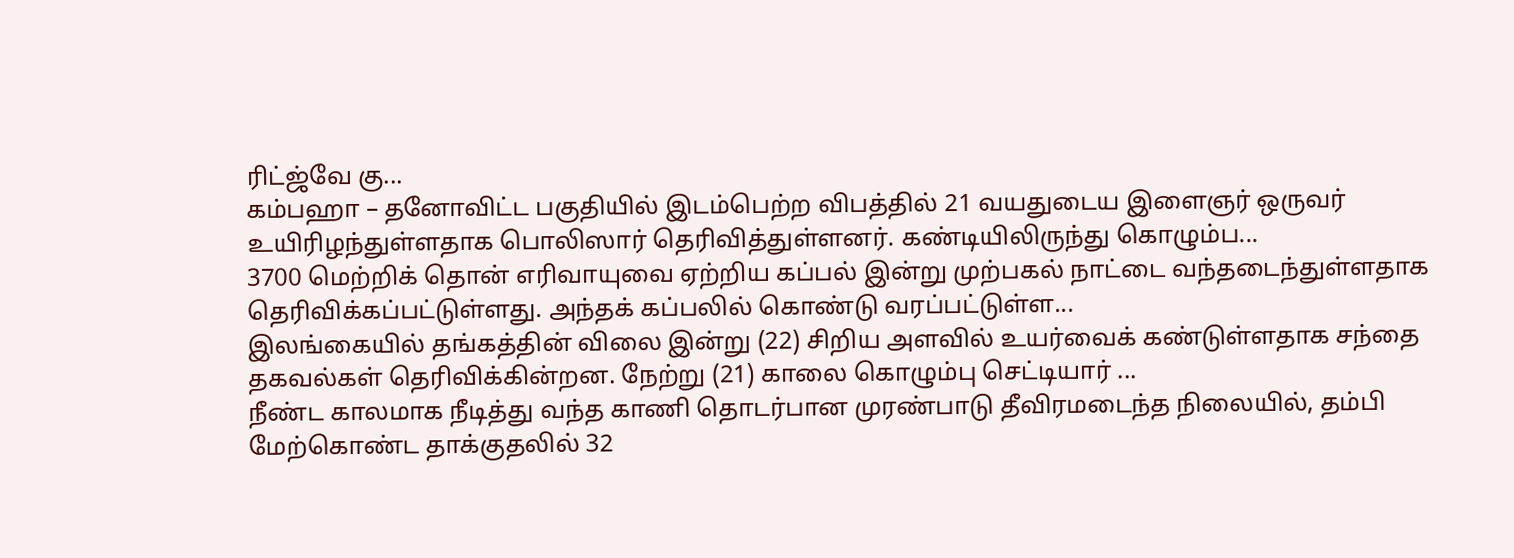ரிட்ஜ்வே கு...
கம்பஹா – தனோவிட்ட பகுதியில் இடம்பெற்ற விபத்தில் 21 வயதுடைய இளைஞர் ஒருவர் உயிரிழந்துள்ளதாக பொலிஸார் தெரிவித்துள்ளனர். கண்டியிலிருந்து கொழும்ப...
3700 மெற்றிக் தொன் எரிவாயுவை ஏற்றிய கப்பல் இன்று முற்பகல் நாட்டை வந்தடைந்துள்ளதாக தெரிவிக்கப்பட்டுள்ளது. அந்தக் கப்பலில் கொண்டு வரப்பட்டுள்ள...
இலங்கையில் தங்கத்தின் விலை இன்று (22) சிறிய அளவில் உயர்வைக் கண்டுள்ளதாக சந்தை தகவல்கள் தெரிவிக்கின்றன. நேற்று (21) காலை கொழும்பு செட்டியார் ...
நீண்ட காலமாக நீடித்து வந்த காணி தொடர்பான முரண்பாடு தீவிரமடைந்த நிலையில், தம்பி மேற்கொண்ட தாக்குதலில் 32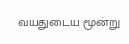வயதுடைய மூன்று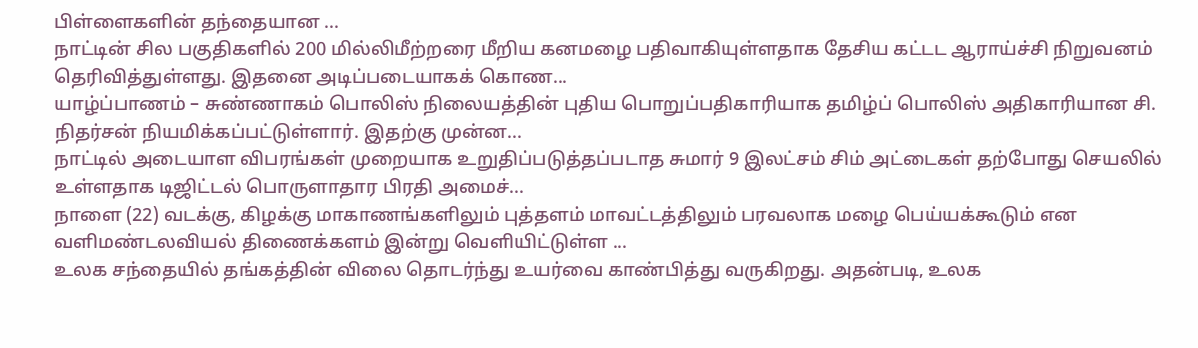பிள்ளைகளின் தந்தையான ...
நாட்டின் சில பகுதிகளில் 200 மில்லிமீற்றரை மீறிய கனமழை பதிவாகியுள்ளதாக தேசிய கட்டட ஆராய்ச்சி நிறுவனம் தெரிவித்துள்ளது. இதனை அடிப்படையாகக் கொண...
யாழ்ப்பாணம் – சுண்ணாகம் பொலிஸ் நிலையத்தின் புதிய பொறுப்பதிகாரியாக தமிழ்ப் பொலிஸ் அதிகாரியான சி. நிதர்சன் நியமிக்கப்பட்டுள்ளார். இதற்கு முன்ன...
நாட்டில் அடையாள விபரங்கள் முறையாக உறுதிப்படுத்தப்படாத சுமார் 9 இலட்சம் சிம் அட்டைகள் தற்போது செயலில் உள்ளதாக டிஜிட்டல் பொருளாதார பிரதி அமைச்...
நாளை (22) வடக்கு, கிழக்கு மாகாணங்களிலும் புத்தளம் மாவட்டத்திலும் பரவலாக மழை பெய்யக்கூடும் என வளிமண்டலவியல் திணைக்களம் இன்று வெளியிட்டுள்ள ...
உலக சந்தையில் தங்கத்தின் விலை தொடர்ந்து உயர்வை காண்பித்து வருகிறது. அதன்படி, உலக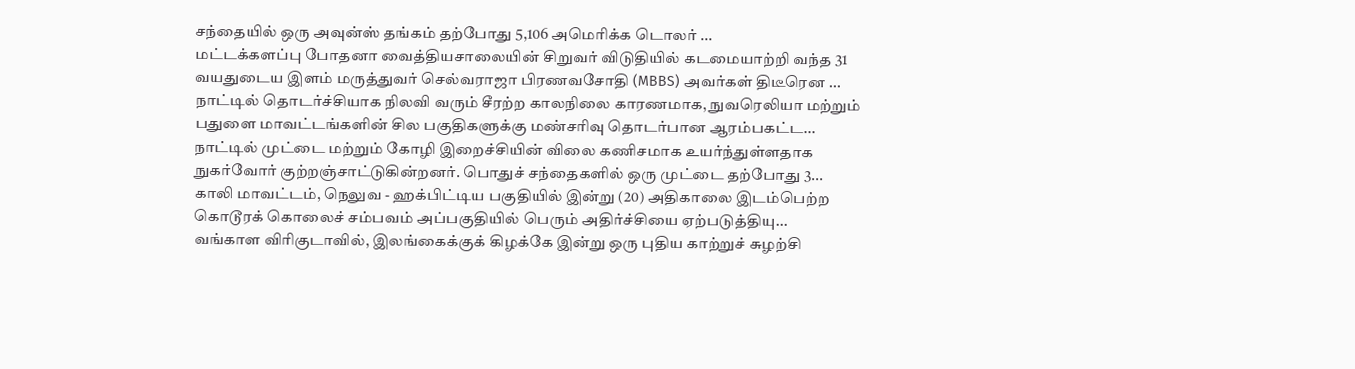சந்தையில் ஒரு அவுன்ஸ் தங்கம் தற்போது 5,106 அமெரிக்க டொலர் ...
மட்டக்களப்பு போதனா வைத்தியசாலையின் சிறுவர் விடுதியில் கடமையாற்றி வந்த 31 வயதுடைய இளம் மருத்துவர் செல்வராஜா பிரணவசோதி (MBBS) அவர்கள் திடீரென ...
நாட்டில் தொடர்ச்சியாக நிலவி வரும் சீரற்ற காலநிலை காரணமாக, நுவரெலியா மற்றும் பதுளை மாவட்டங்களின் சில பகுதிகளுக்கு மண்சரிவு தொடர்பான ஆரம்பகட்ட...
நாட்டில் முட்டை மற்றும் கோழி இறைச்சியின் விலை கணிசமாக உயர்ந்துள்ளதாக நுகர்வோர் குற்றஞ்சாட்டுகின்றனர். பொதுச் சந்தைகளில் ஒரு முட்டை தற்போது 3...
காலி மாவட்டம், நெலுவ - ஹக்பிட்டிய பகுதியில் இன்று (20) அதிகாலை இடம்பெற்ற கொடூரக் கொலைச் சம்பவம் அப்பகுதியில் பெரும் அதிர்ச்சியை ஏற்படுத்தியு...
வங்காள விரிகுடாவில், இலங்கைக்குக் கிழக்கே இன்று ஒரு புதிய காற்றுச் சுழற்சி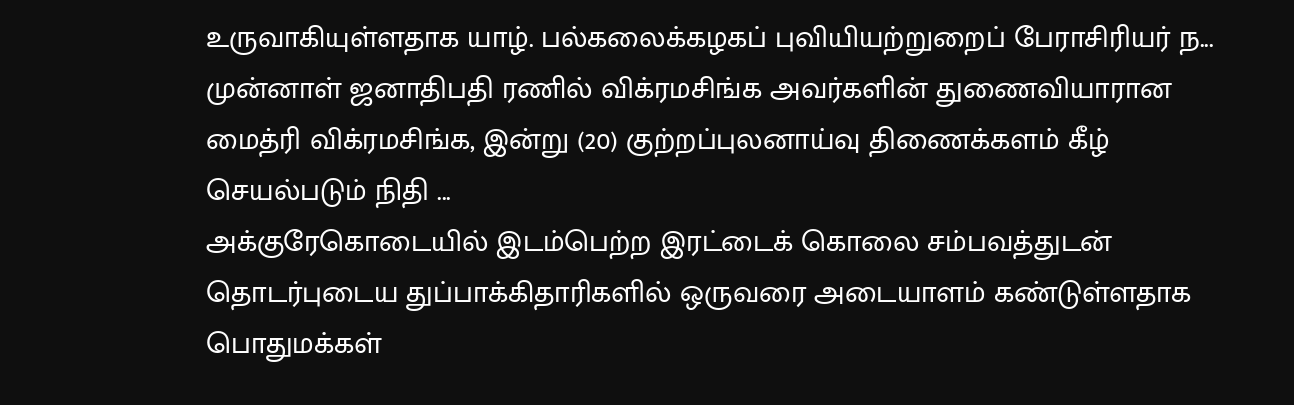உருவாகியுள்ளதாக யாழ். பல்கலைக்கழகப் புவியியற்றுறைப் பேராசிரியர் ந...
முன்னாள் ஜனாதிபதி ரணில் விக்ரமசிங்க அவர்களின் துணைவியாரான மைத்ரி விக்ரமசிங்க, இன்று (20) குற்றப்புலனாய்வு திணைக்களம் கீழ் செயல்படும் நிதி ...
அக்குரேகொடையில் இடம்பெற்ற இரட்டைக் கொலை சம்பவத்துடன் தொடர்புடைய துப்பாக்கிதாரிகளில் ஒருவரை அடையாளம் கண்டுள்ளதாக பொதுமக்கள்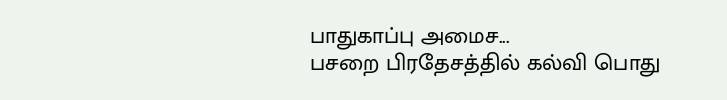பாதுகாப்பு அமைச...
பசறை பிரதேசத்தில் கல்வி பொது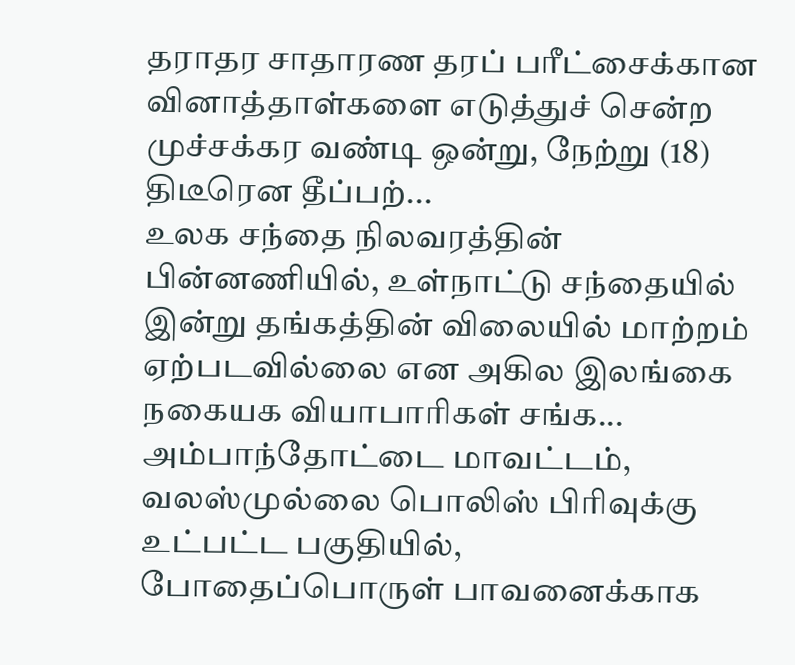தராதர சாதாரண தரப் பரீட்சைக்கான வினாத்தாள்களை எடுத்துச் சென்ற முச்சக்கர வண்டி ஒன்று, நேற்று (18) திடீரென தீப்பற்...
உலக சந்தை நிலவரத்தின் பின்னணியில், உள்நாட்டு சந்தையில் இன்று தங்கத்தின் விலையில் மாற்றம் ஏற்படவில்லை என அகில இலங்கை நகையக வியாபாரிகள் சங்க...
அம்பாந்தோட்டை மாவட்டம், வலஸ்முல்லை பொலிஸ் பிரிவுக்கு உட்பட்ட பகுதியில், போதைப்பொருள் பாவனைக்காக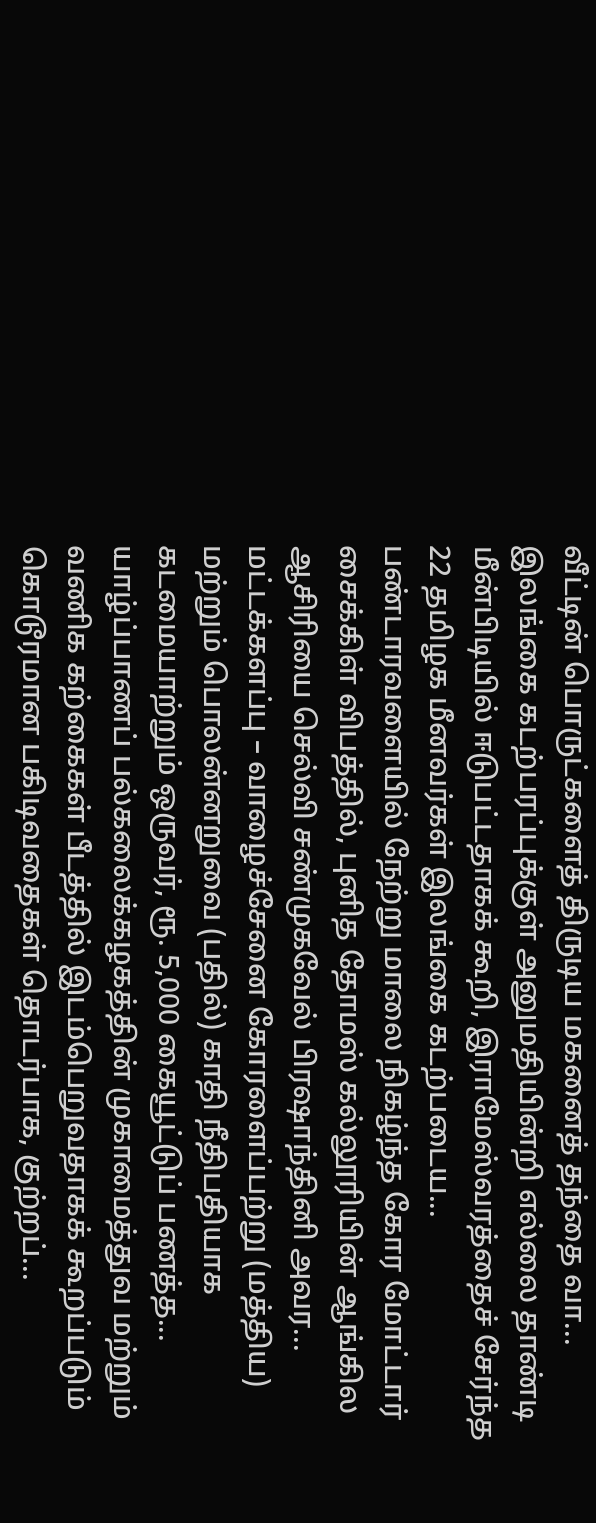வீட்டின் பொருட்களைத் திருடிய மகனைத் தந்தை வா...
இலங்கை கடற்பரப்புக்குள் அனுமதியின்றி எல்லை தாண்டி மீன்பிடியில் ஈடுபட்டதாகக் கூறி, இராமேஸ்வரத்தைச் சேர்ந்த 22 தமிழக மீனவர்கள் இலங்கை கடற்படைய...
பண்டாரவளையில் நேற்று மாலை நிகழ்ந்த கோர மோட்டார் சைக்கிள் விபத்தில், புனித தோமஸ் கல்லூரியின் ஆங்கில ஆசிரியை செல்வி சண்முகவேல் பிரஷாந்தினி அவர...
மட்டக்களப்பு – வாழைச்சேனை கோரளைப்பற்று (மத்திய) மற்றும் பொலன்னறுவை (பதில்) காதி நீதிபதியாக கடமையாற்றும் ஒருவர், ரூ. 5,000 கையூட்டுப் பணத்த...
யாழ்ப்பாணப் பல்கலைக்கழகத்தின் முகாமைத்துவ மற்றும் வணிக கற்கைகள் பீடத்தில் இடம்பெறுவதாகக் கூறப்படும் கொடூரமான பகிடிவதைகள் தொடர்பாக, குற்றப்...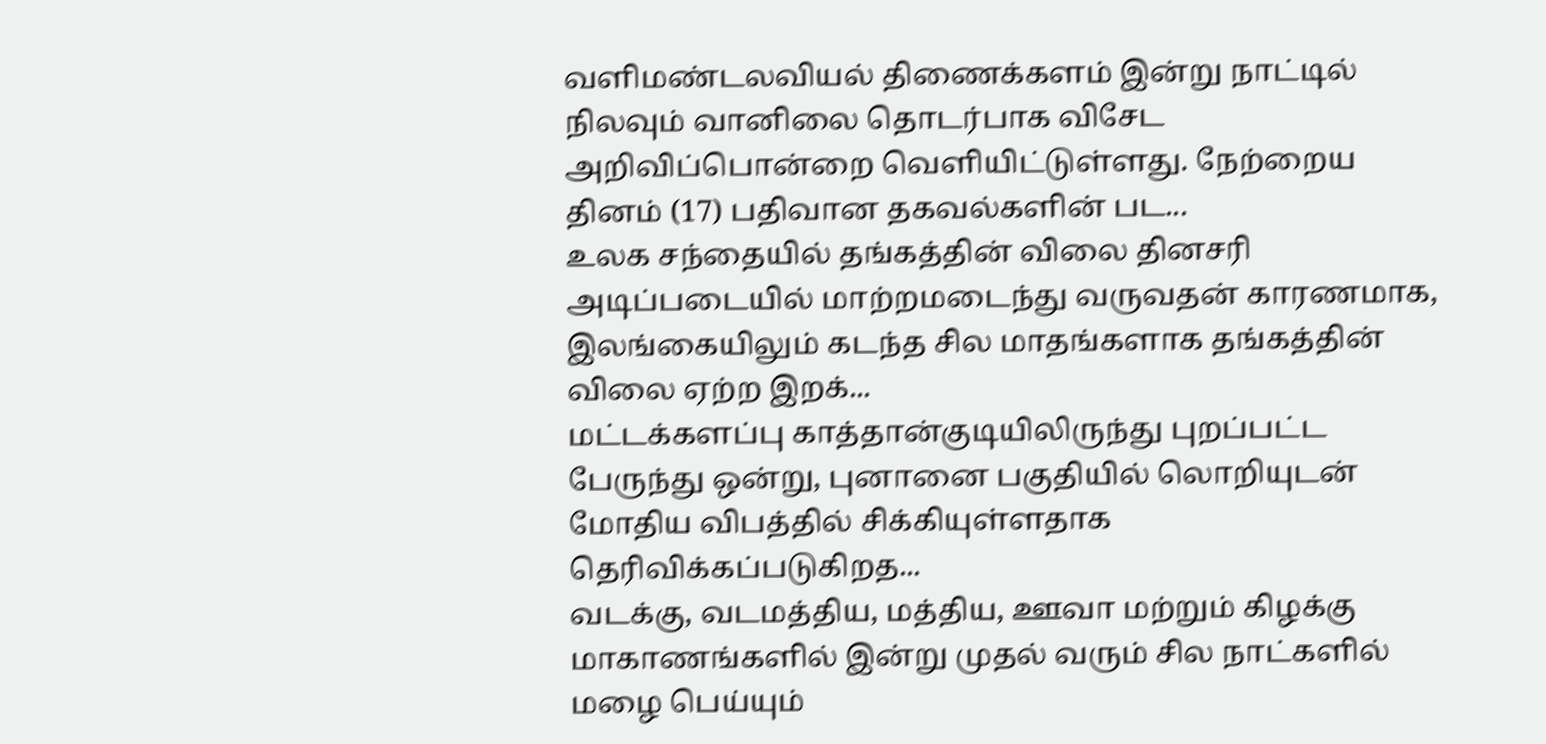வளிமண்டலவியல் திணைக்களம் இன்று நாட்டில் நிலவும் வானிலை தொடர்பாக விசேட அறிவிப்பொன்றை வெளியிட்டுள்ளது. நேற்றைய தினம் (17) பதிவான தகவல்களின் பட...
உலக சந்தையில் தங்கத்தின் விலை தினசரி அடிப்படையில் மாற்றமடைந்து வருவதன் காரணமாக, இலங்கையிலும் கடந்த சில மாதங்களாக தங்கத்தின் விலை ஏற்ற இறக்...
மட்டக்களப்பு காத்தான்குடியிலிருந்து புறப்பட்ட பேருந்து ஒன்று, புனானை பகுதியில் லொறியுடன் மோதிய விபத்தில் சிக்கியுள்ளதாக தெரிவிக்கப்படுகிறத...
வடக்கு, வடமத்திய, மத்திய, ஊவா மற்றும் கிழக்கு மாகாணங்களில் இன்று முதல் வரும் சில நாட்களில் மழை பெய்யும்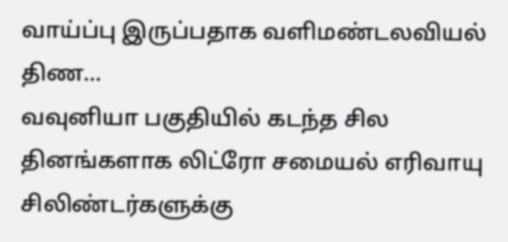வாய்ப்பு இருப்பதாக வளிமண்டலவியல் திண...
வவுனியா பகுதியில் கடந்த சில தினங்களாக லிட்ரோ சமையல் எரிவாயு சிலிண்டர்களுக்கு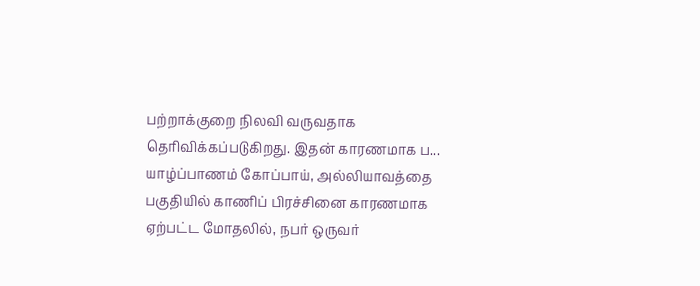பற்றாக்குறை நிலவி வருவதாக தெரிவிக்கப்படுகிறது. இதன் காரணமாக ப...
யாழ்ப்பாணம் கோப்பாய், அல்லியாவத்தை பகுதியில் காணிப் பிரச்சினை காரணமாக ஏற்பட்ட மோதலில், நபர் ஒருவர்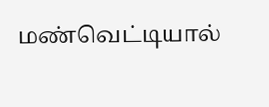மண்வெட்டியால்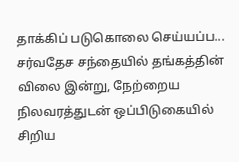தாக்கிப் படுகொலை செய்யப்ப...
சர்வதேச சந்தையில் தங்கத்தின் விலை இன்று, நேற்றைய நிலவரத்துடன் ஒப்பிடுகையில் சிறிய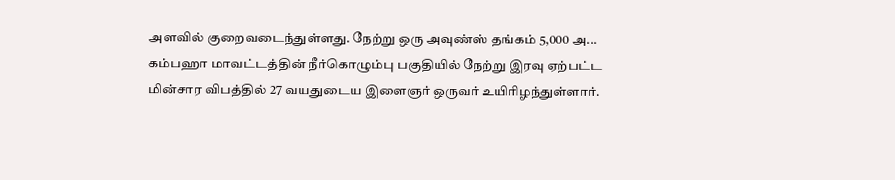அளவில் குறைவடைந்துள்ளது. நேற்று ஒரு அவுண்ஸ் தங்கம் 5,000 அ...
கம்பஹா மாவட்டத்தின் நீர்கொழும்பு பகுதியில் நேற்று இரவு ஏற்பட்ட மின்சார விபத்தில் 27 வயதுடைய இளைஞர் ஒருவர் உயிரிழந்துள்ளார்.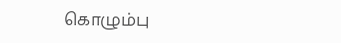கொழும்பு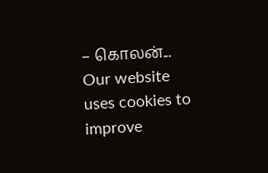– கொலன்...
Our website uses cookies to improve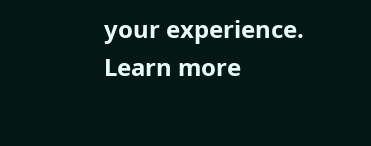your experience. Learn more